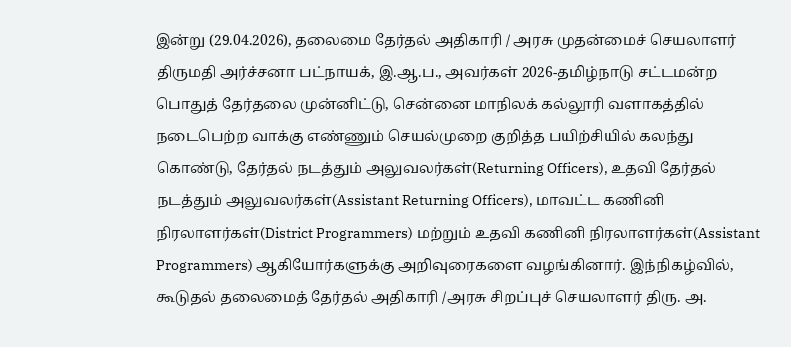இன்று (29.04.2026), தலைமை தேர்தல் அதிகாரி / அரசு முதன்மைச் செயலாளர் திருமதி அர்ச்சனா பட்நாயக், இ.ஆ.ப., அவர்கள் 2026-தமிழ்நாடு சட்டமன்ற பொதுத் தேர்தலை முன்னிட்டு, சென்னை மாநிலக் கல்லூரி வளாகத்தில் நடைபெற்ற வாக்கு எண்ணும் செயல்முறை குறித்த பயிற்சியில் கலந்து கொண்டு, தேர்தல் நடத்தும் அலுவலர்கள்(Returning Officers), உதவி தேர்தல் நடத்தும் அலுவலர்கள்(Assistant Returning Officers), மாவட்ட கணினி நிரலாளர்கள்(District Programmers) மற்றும் உதவி கணினி நிரலாளர்கள்(Assistant Programmers) ஆகியோர்களுக்கு அறிவுரைகளை வழங்கினார். இந்நிகழ்வில், கூடுதல் தலைமைத் தேர்தல் அதிகாரி /அரசு சிறப்புச் செயலாளர் திரு. அ.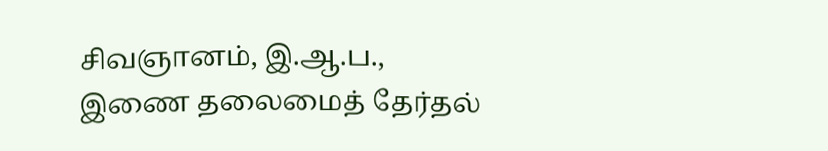சிவஞானம், இ.ஆ.ப., இணை தலைமைத் தேர்தல்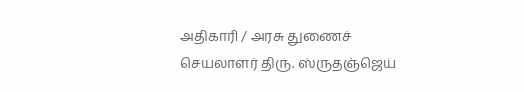அதிகாரி / அரசு துணைச் செயலாளர் திரு. ஸ்ருதஞ்ஜெய்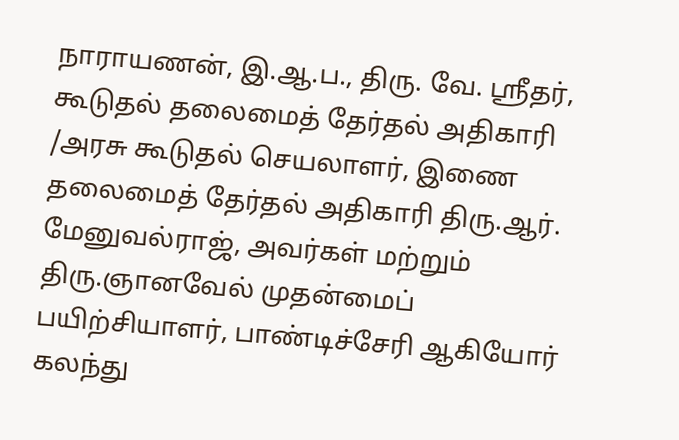நாராயணன், இ.ஆ.ப., திரு. வே. ஸ்ரீதர், கூடுதல் தலைமைத் தேர்தல் அதிகாரி /அரசு கூடுதல் செயலாளர், இணை தலைமைத் தேர்தல் அதிகாரி திரு.ஆர். மேனுவல்ராஜ், அவர்கள் மற்றும் திரு.ஞானவேல் முதன்மைப் பயிற்சியாளர், பாண்டிச்சேரி ஆகியோர் கலந்து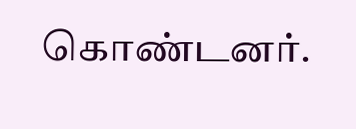கொண்டனர்.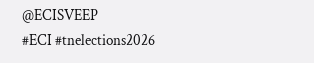@ECISVEEP
#ECI #tnelections2026